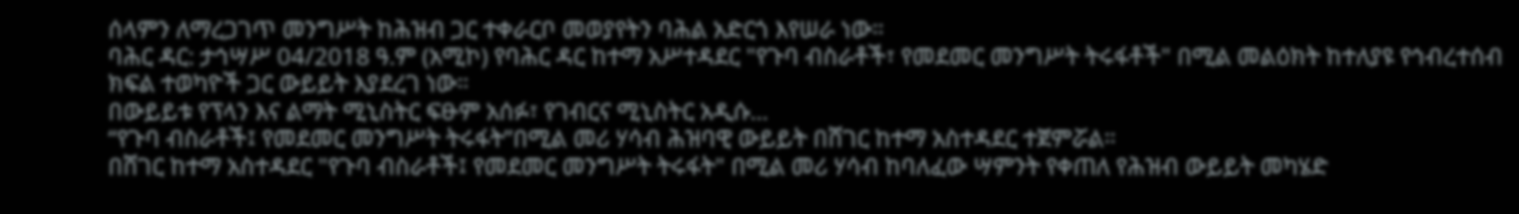ሰላምን ለማረጋገጥ መንግሥት ከሕዝብ ጋር ተቀራርቦ መወያየትን ባሕል አድርጎ እየሠራ ነው።
ባሕር ዳር: ታኅሣሥ 04/2018 ዓ.ም (አሚኮ) የባሕር ዳር ከተማ አሥተዳደር "የጉባ ብስራቶች፣ የመደመር መንግሥት ትሩፋቶች" በሚል መልዕክት ከተለያዩ የኅብረተሰብ ክፍል ተወካዮች ጋር ውይይት እያደረገ ነው።
በውይይቱ የፕላን እና ልማት ሚኒስትር ፍፁም አሰፉ፣ የገብርና ሚኒስትር አዲሱ...
“የጉባ ብስራቶች፤ የመደመር መንግሥት ትሩፋት”በሚል መሪ ሃሳብ ሕዝባዊ ውይይት በሸገር ከተማ አስተዳደር ተጀምሯል።
በሸገር ከተማ አስተዳደር "የጉባ ብስራቶች፤ የመደመር መንግሥት ትሩፋት" በሚል መሪ ሃሳብ ከባለፈው ሣምንት የቀጠለ የሕዝብ ውይይት መካሄድ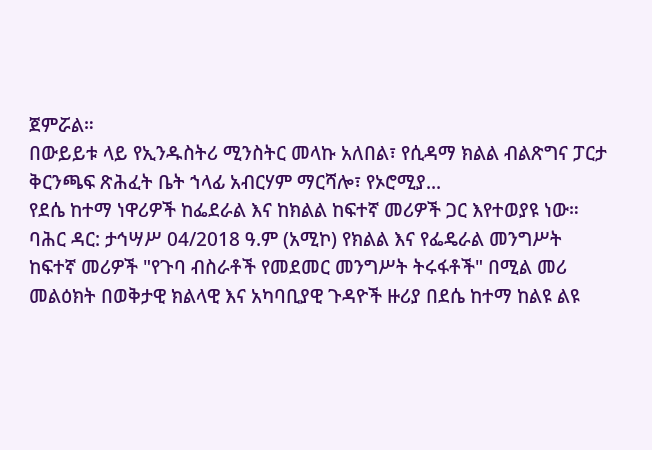ጀምሯል።
በውይይቱ ላይ የኢንዱስትሪ ሚንስትር መላኩ አለበል፣ የሲዳማ ክልል ብልጽግና ፓርታ ቅርንጫፍ ጽሕፈት ቤት ኀላፊ አብርሃም ማርሻሎ፣ የኦሮሚያ...
የደሴ ከተማ ነዋሪዎች ከፌደራል እና ከክልል ከፍተኛ መሪዎች ጋር እየተወያዩ ነው።
ባሕር ዳር: ታኅሣሥ 04/2018 ዓ.ም (አሚኮ) የክልል እና የፌዴራል መንግሥት ከፍተኛ መሪዎች "የጉባ ብስራቶች የመደመር መንግሥት ትሩፋቶች" በሚል መሪ መልዕክት በወቅታዊ ክልላዊ እና አካባቢያዊ ጉዳዮች ዙሪያ በደሴ ከተማ ከልዩ ልዩ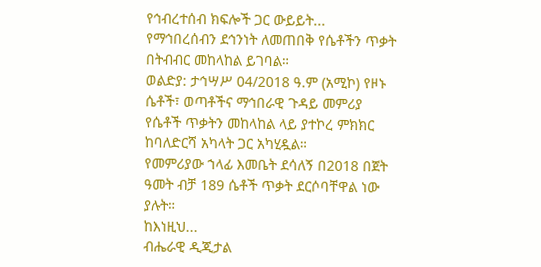የኅብረተሰብ ክፍሎች ጋር ውይይት...
የማኅበረሰብን ደኅንነት ለመጠበቅ የሴቶችን ጥቃት በትብብር መከላከል ይገባል።
ወልድያ: ታኅሣሥ 04/2018 ዓ.ም (አሚኮ) የዞኑ ሴቶች፣ ወጣቶችና ማኅበራዊ ጉዳይ መምሪያ የሴቶች ጥቃትን መከላከል ላይ ያተኮረ ምክክር ከባለድርሻ አካላት ጋር አካሂዷል።
የመምሪያው ኀላፊ እመቤት ደሳለኝ በ2018 በጀት ዓመት ብቻ 189 ሴቶች ጥቃት ደርሶባቸዋል ነው ያሉት።
ከእነዚህ...
ብሔራዊ ዲጂታል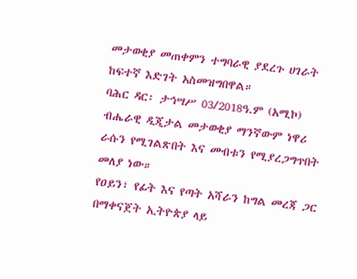መታወቂያ መጠቀምን ተግባራዊ ያደረጉ ሀገራት ከፍተኛ እድገት አስመዝግበዋል።
ባሕር ዳር፡ ታኅሣሥ 03/2018ዓ.ም (አሚኮ) ብሔራዊ ዲጂታል መታወቂያ ማንኛውም ነዋሪ ራሱን የሚገልጽበት እና መብቱን የሚያረጋግጥበት መለያ ነው።
የዐይን፣ የፊት እና የጣት አሻራን ከግል መረጃ ጋር በማቀናጀት ኢትዮጵያ ላይ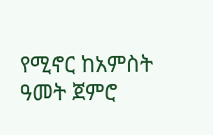የሚኖር ከአምስት ዓመት ጀምሮ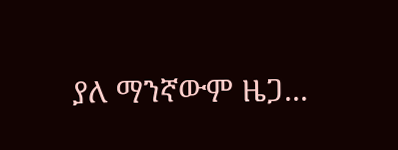ያለ ማንኛውም ዜጋ...